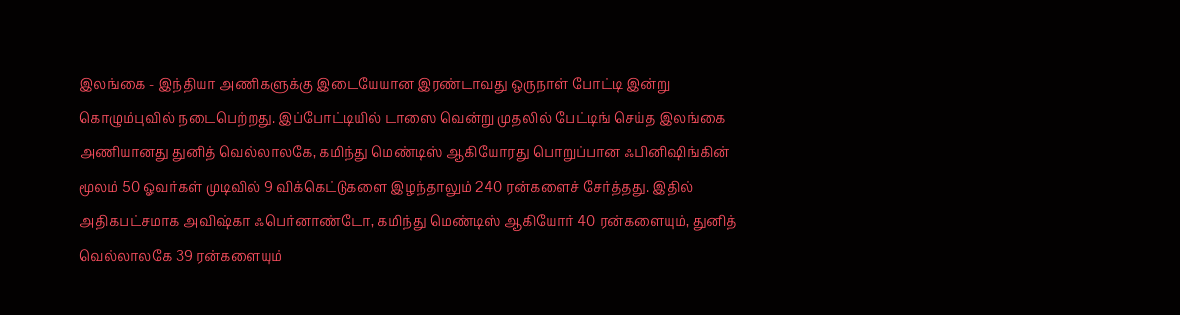இலங்கை - இந்தியா அணிகளுக்கு இடையேயான இரண்டாவது ஒருநாள் போட்டி இன்று கொழும்புவில் நடைபெற்றது. இப்போட்டியில் டாஸை வென்று முதலில் பேட்டிங் செய்த இலங்கை அணியானது துனித் வெல்லாலகே, கமிந்து மெண்டிஸ் ஆகியோரது பொறுப்பான ஃபினிஷிங்கின் மூலம் 50 ஓவர்கள் முடிவில் 9 விக்கெட்டுகளை இழந்தாலும் 240 ரன்களைச் சேர்த்தது. இதில் அதிகபட்சமாக அவிஷ்கா ஃபெர்னாண்டோ, கமிந்து மெண்டிஸ் ஆகியோர் 40 ரன்களையும், துனித் வெல்லாலகே 39 ரன்களையும்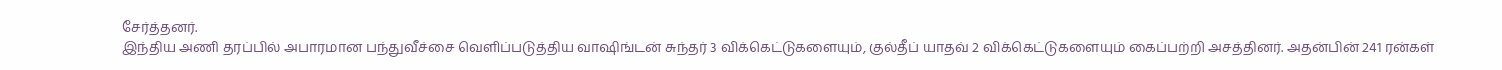சேர்த்தனர்.
இந்திய அணி தரப்பில் அபாரமான பந்துவீச்சை வெளிப்படுத்திய வாஷிங்டன் சுந்தர் 3 விக்கெட்டுகளையும், குல்தீப் யாதவ் 2 விக்கெட்டுகளையும் கைப்பற்றி அசத்தினர். அதன்பின் 241 ரன்கள்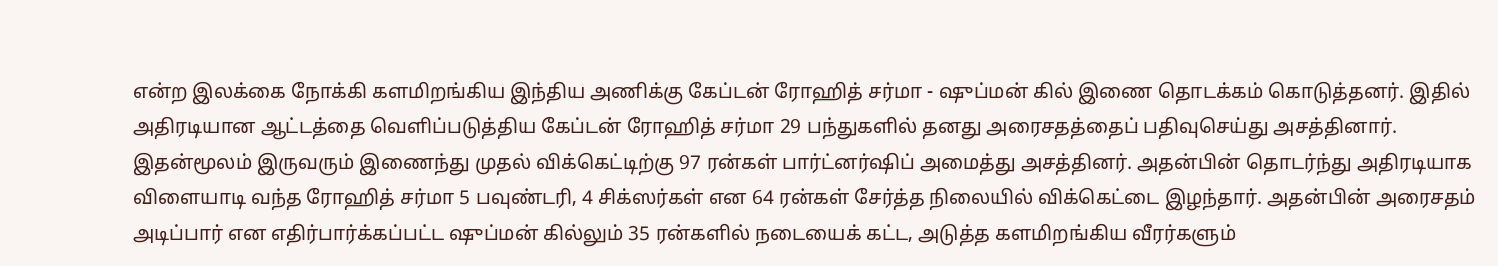என்ற இலக்கை நோக்கி களமிறங்கிய இந்திய அணிக்கு கேப்டன் ரோஹித் சர்மா - ஷுப்மன் கில் இணை தொடக்கம் கொடுத்தனர். இதில் அதிரடியான ஆட்டத்தை வெளிப்படுத்திய கேப்டன் ரோஹித் சர்மா 29 பந்துகளில் தனது அரைசதத்தைப் பதிவுசெய்து அசத்தினார்.
இதன்மூலம் இருவரும் இணைந்து முதல் விக்கெட்டிற்கு 97 ரன்கள் பார்ட்னர்ஷிப் அமைத்து அசத்தினர். அதன்பின் தொடர்ந்து அதிரடியாக விளையாடி வந்த ரோஹித் சர்மா 5 பவுண்டரி, 4 சிக்ஸர்கள் என 64 ரன்கள் சேர்த்த நிலையில் விக்கெட்டை இழந்தார். அதன்பின் அரைசதம் அடிப்பார் என எதிர்பார்க்கப்பட்ட ஷுப்மன் கில்லும் 35 ரன்களில் நடையைக் கட்ட, அடுத்த களமிறங்கிய வீரர்களும்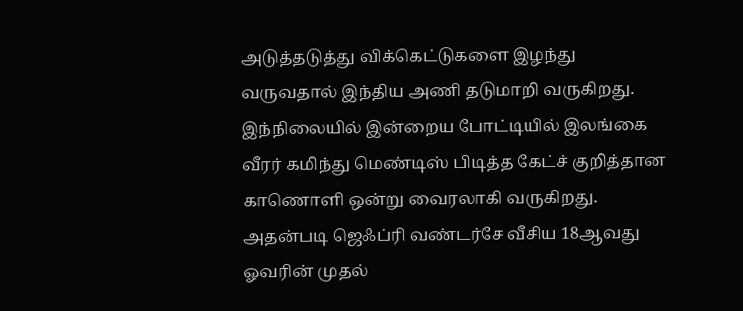அடுத்தடுத்து விக்கெட்டுகளை இழந்து வருவதால் இந்திய அணி தடுமாறி வருகிறது.
இந்நிலையில் இன்றைய போட்டியில் இலங்கை வீரர் கமிந்து மெண்டிஸ் பிடித்த கேட்ச் குறித்தான காணொளி ஒன்று வைரலாகி வருகிறது. அதன்படி ஜெஃப்ரி வண்டர்சே வீசிய 18ஆவது ஓவரின் முதல்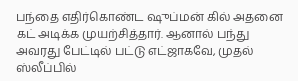பந்தை எதிர்கொண்ட ஷுப்மன் கில் அதனை கட் அடிக்க முயற்சித்தார். ஆனால் பந்து அவரது பேட்டில் பட்டு எட்ஜாகவே, முதல் ஸ்லீப்பில்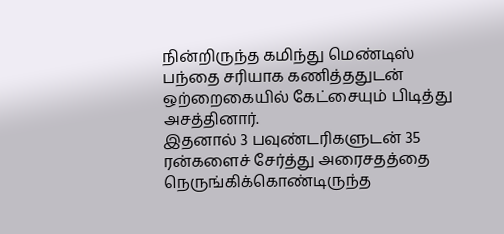நின்றிருந்த கமிந்து மெண்டிஸ் பந்தை சரியாக கணித்ததுடன் ஒற்றைகையில் கேட்சையும் பிடித்து அசத்தினார்.
இதனால் 3 பவுண்டரிகளுடன் 35 ரன்களைச் சேர்த்து அரைசதத்தை நெருங்கிக்கொண்டிருந்த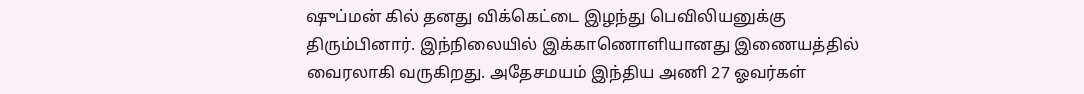ஷுப்மன் கில் தனது விக்கெட்டை இழந்து பெவிலியனுக்கு திரும்பினார். இந்நிலையில் இக்காணொளியானது இணையத்தில் வைரலாகி வருகிறது. அதேசமயம் இந்திய அணி 27 ஓவர்கள்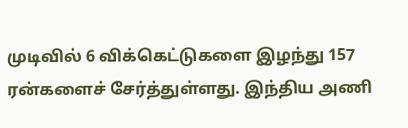முடிவில் 6 விக்கெட்டுகளை இழந்து 157 ரன்களைச் சேர்த்துள்ளது. இந்திய அணி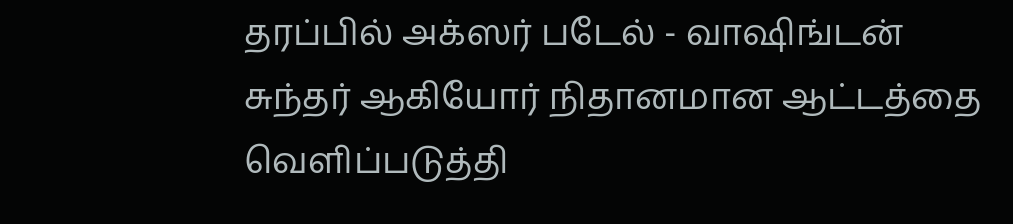தரப்பில் அக்ஸர் படேல் - வாஷிங்டன் சுந்தர் ஆகியோர் நிதானமான ஆட்டத்தை வெளிப்படுத்தி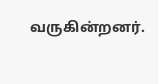வருகின்றனர்.